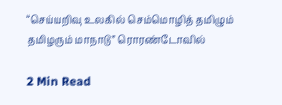“செய்யறிவு உலகில் செம்மொழித் தமிழும் தமிழரும் மாநாடு” ரொரண்டோவில்

2 Min Read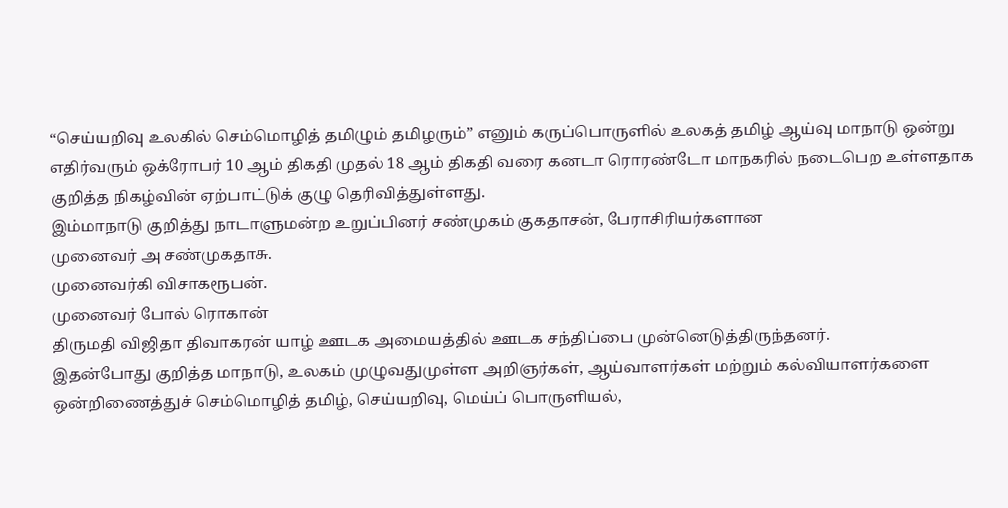“செய்யறிவு உலகில் செம்மொழித் தமிழும் தமிழரும்” எனும் கருப்பொருளில் உலகத் தமிழ் ஆய்வு மாநாடு ஒன்று எதிர்வரும் ஒக்ரோபர் 10 ஆம் திகதி முதல் 18 ஆம் திகதி வரை கனடா ரொரண்டோ மாநகரில் நடைபெற உள்ளதாக குறித்த நிகழ்வின் ஏற்பாட்டுக் குழு தெரிவித்துள்ளது.
இம்மாநாடு குறித்து நாடாளுமன்ற உறுப்பினர் சண்முகம் குகதாசன், பேராசிரியர்களான
முனைவர் அ சண்முகதாசு.
முனைவர்கி விசாகரூபன்.
முனைவர் போல் ரொகான்
திருமதி விஜிதா திவாகரன் யாழ் ஊடக அமையத்தில் ஊடக சந்திப்பை முன்னெடுத்திருந்தனர்.
இதன்போது குறித்த மாநாடு, உலகம் முழுவதுமுள்ள அறிஞர்கள், ஆய்வாளர்கள் மற்றும் கல்வியாளர்களை ஒன்றிணைத்துச் செம்மொழித் தமிழ், செய்யறிவு, மெய்ப் பொருளியல்,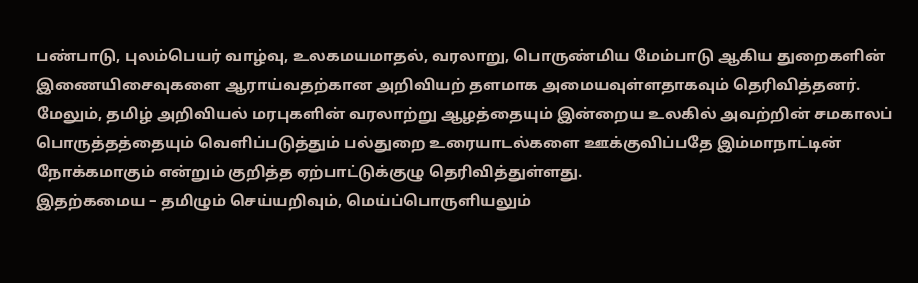பண்பாடு, புலம்பெயர் வாழ்வு, உலகமயமாதல், வரலாறு, பொருண்மிய மேம்பாடு ஆகிய துறைகளின் இணையிசைவுகளை ஆராய்வதற்கான அறிவியற் தளமாக அமையவுள்ளதாகவும் தெரிவித்தனர்.
மேலும், தமிழ் அறிவியல் மரபுகளின் வரலாற்று ஆழத்தையும் இன்றைய உலகில் அவற்றின் சமகாலப் பொருத்தத்தையும் வெளிப்படுத்தும் பல்துறை உரையாடல்களை ஊக்குவிப்பதே இம்மாநாட்டின் நோக்கமாகும் என்றும் குறித்த ஏற்பாட்டுக்குழு தெரிவித்துள்ளது.
இதற்கமைய – தமிழும் செய்யறிவும், மெய்ப்பொருளியலும்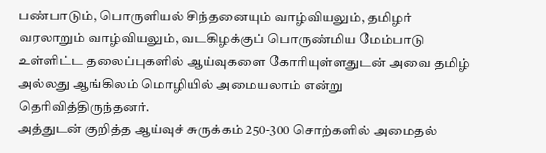பண்பாடும், பொருளியல் சிந்தனையும் வாழ்வியலும், தமிழர் வரலாறும் வாழ்வியலும், வடகிழக்குப் பொருண்மிய மேம்பாடு உள்ளிட்ட தலைப்புகளில் ஆய்வுகளை கோரியுள்ளதுடன் அவை தமிழ் அல்லது ஆங்கிலம் மொழியில் அமையலாம் என்று தெரிவித்திருந்தனர்.
அத்துடன் குறித்த ஆய்வுச் சுருக்கம் 250-300 சொற்களில் அமைதல்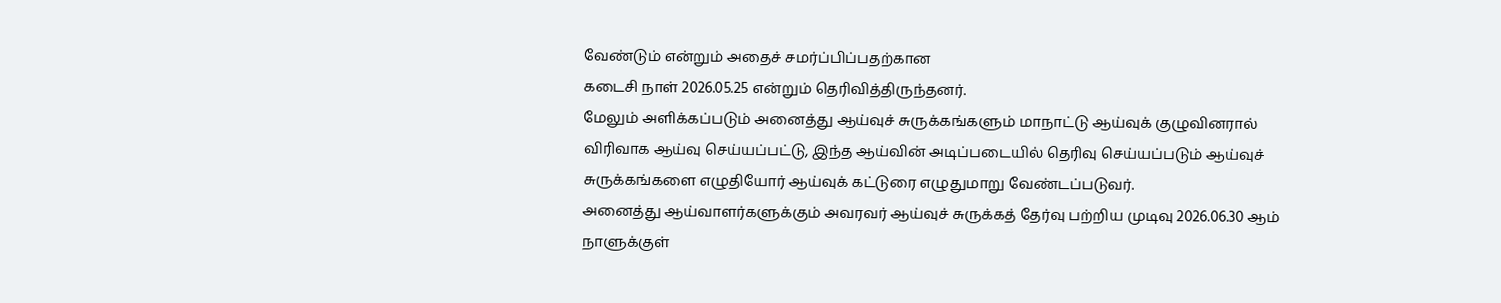வேண்டும் என்றும் அதைச் சமர்ப்பிப்பதற்கான
கடைசி நாள் 2026.05.25 என்றும் தெரிவித்திருந்தனர்.
மேலும் அளிக்கப்படும் அனைத்து ஆய்வுச் சுருக்கங்களும் மாநாட்டு ஆய்வுக் குழுவினரால் விரிவாக ஆய்வு செய்யப்பட்டு, இந்த ஆய்வின் அடிப்படையில் தெரிவு செய்யப்படும் ஆய்வுச் சுருக்கங்களை எழுதியோர் ஆய்வுக் கட்டுரை எழுதுமாறு வேண்டப்படுவர்.
அனைத்து ஆய்வாளர்களுக்கும் அவரவர் ஆய்வுச் சுருக்கத் தேர்வு பற்றிய முடிவு 2026.06.30 ஆம் நாளுக்குள்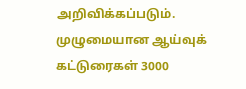அறிவிக்கப்படும்.
முழுமையான ஆய்வுக் கட்டுரைகள் 3000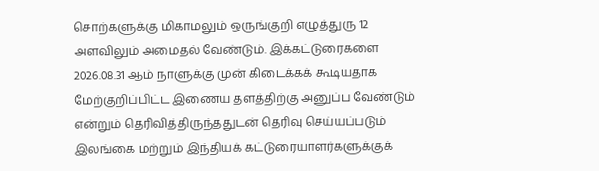சொற்களுக்கு மிகாமலும் ஒருங்குறி எழுத்துரு 12 அளவிலும் அமைதல் வேண்டும். இக்கட்டுரைகளை 2026.08.31 ஆம் நாளுக்கு முன் கிடைக்கக் கூடியதாக மேற்குறிப்பிட்ட இணைய தளத்திற்கு அனுப்ப வேண்டும் என்றும் தெரிவித்திருந்ததுடன் தெரிவு செய்யப்படும் இலங்கை மற்றும் இந்தியக் கட்டுரையாளர்களுக்குக்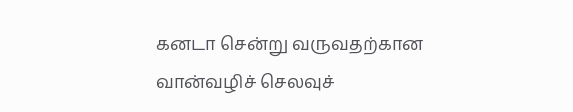கனடா சென்று வருவதற்கான வான்வழிச் செலவுச்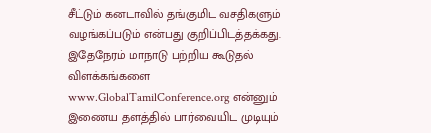சீட்டும் கனடாவில் தங்குமிட வசதிகளும் வழங்கப்படும் என்பது குறிப்பிடத்தக்கது.
இதேநேரம் மாநாடு பற்றிய கூடுதல் விளக்கங்களை www.GlobalTamilConference.org என்னும் இணைய தளத்தில் பார்வையிட முடியும்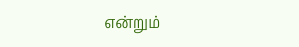என்றும்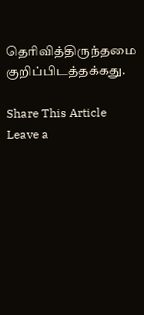தெரிவித்திருந்தமை குறிப்பிடத்தக்கது.

Share This Article
Leave a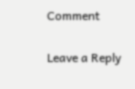Comment

Leave a Reply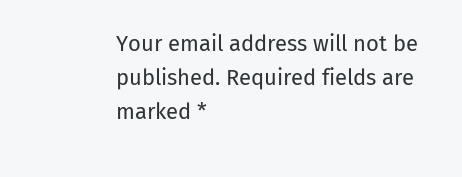Your email address will not be published. Required fields are marked *